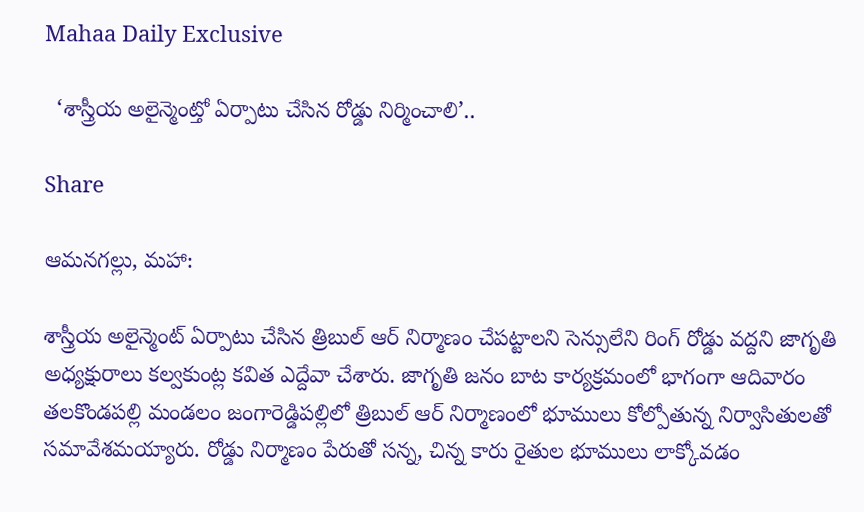Mahaa Daily Exclusive

  ‘శాస్త్రీయ అలైన్మెంట్తో ఏర్పాటు చేసిన రోడ్డు నిర్మించాలి’..

Share

ఆమనగల్లు, మహా:

శాస్త్రీయ అలైన్మెంట్ ఏర్పాటు చేసిన త్రిబుల్ ఆర్ నిర్మాణం చేపట్టాలని సెన్సులేని రింగ్ రోడ్డు వద్దని జాగృతి అధ్యక్షురాలు కల్వకుంట్ల కవిత ఎద్దేవా చేశారు. జాగృతి జనం బాట కార్యక్రమంలో భాగంగా ఆదివారం తలకొండపల్లి మండలం జంగారెడ్డిపల్లిలో త్రిబుల్ ఆర్ నిర్మాణంలో భూములు కోల్పోతున్న నిర్వాసితులతో సమావేశమయ్యారు. రోడ్డు నిర్మాణం పేరుతో సన్న, చిన్న కారు రైతుల భూములు లాక్కోవడం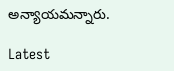అన్యాయమన్నారు.

Latest